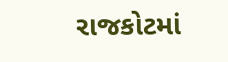રાજકોટમાં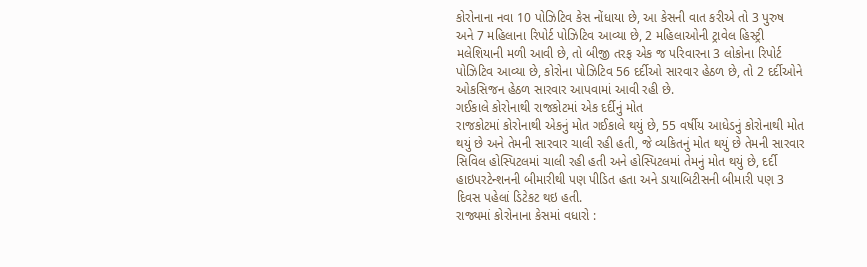કોરોનાના નવા 10 પોઝિટિવ કેસ નોંધાયા છે, આ કેસની વાત કરીએ તો 3 પુરુષ અને 7 મહિલાના રિપોર્ટ પોઝિટિવ આવ્યા છે, 2 મહિલાઓની ટ્રાવેલ હિસ્ટ્રી મલેશિયાની મળી આવી છે, તો બીજી તરફ એક જ પરિવારના 3 લોકોના રિપોર્ટ પોઝિટિવ આવ્યા છે, કોરોના પોઝિટિવ 56 દર્દીઓ સારવાર હેઠળ છે, તો 2 દર્દીઓને ઓકસિજન હેઠળ સારવાર આપવામાં આવી રહી છે.
ગઈકાલે કોરોનાથી રાજકોટમાં એક દર્દીનું મોત
રાજકોટમાં કોરોનાથી એકનું મોત ગઈકાલે થયું છે, 55 વર્ષીય આધેડનું કોરોનાથી મોત થયું છે અને તેમની સારવાર ચાલી રહી હતી, જે વ્યકિતનું મોત થયું છે તેમની સારવાર સિવિલ હોસ્પિટલમાં ચાલી રહી હતી અને હોસ્પિટલમાં તેમનું મોત થયું છે, દર્દી હાઇપરટેન્શનની બીમારીથી પણ પીડિત હતા અને ડાયાબિટીસની બીમારી પણ 3 દિવસ પહેલાં ડિટેકટ થઇ હતી.
રાજ્યમાં કોરોનાના કેસમાં વધારો :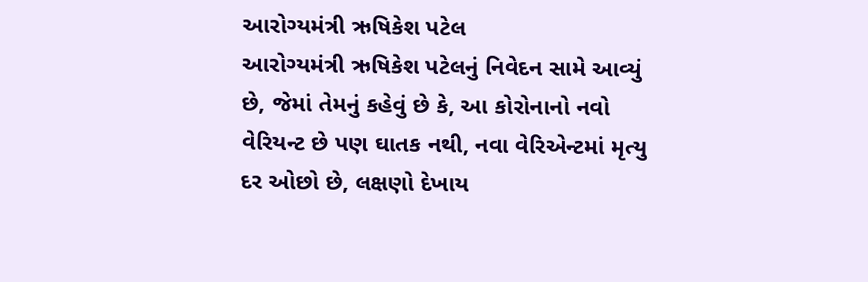આરોગ્યમંત્રી ઋષિકેશ પટેલ
આરોગ્યમંત્રી ઋષિકેશ પટેલનું નિવેદન સામે આવ્યું છે, જેમાં તેમનું કહેવું છે કે, આ કોરોનાનો નવો વેરિયન્ટ છે પણ ઘાતક નથી, નવા વેરિએન્ટમાં મૃત્યુ દર ઓછો છે, લક્ષણો દેખાય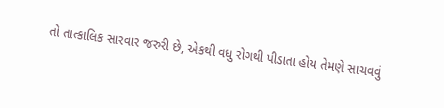તો તાત્કાલિક સારવાર જરુરી છે, એકથી વધુ રોગથી પીડાતા હોય તેમણે સાચવવું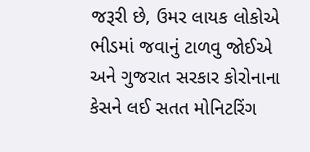જરૂરી છે, ઉમર લાયક લોકોએ ભીડમાં જવાનું ટાળવુ જોઈએ અને ગુજરાત સરકાર કોરોનાના કેસને લઈ સતત મોનિટરિંગ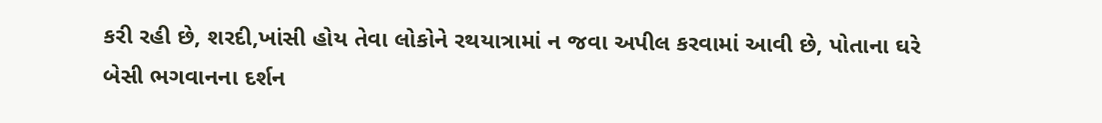કરી રહી છે, શરદી,ખાંસી હોય તેવા લોકોને રથયાત્રામાં ન જવા અપીલ કરવામાં આવી છે, પોતાના ઘરે બેસી ભગવાનના દર્શન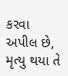કરવા અપીલ છે, મૃત્યુ થયા તે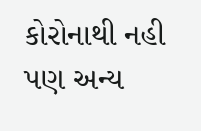કોરોનાથી નહી પણ અન્ય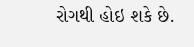રોગથી હોઇ શકે છે.